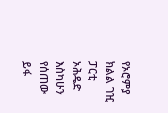የኦሮምያ ክልል ገዢ ፓርቲ ኦሕዴድ እስካሁን የሰጠው ይፋ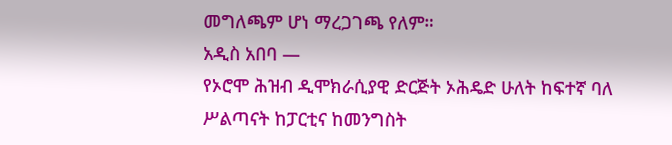መግለጫም ሆነ ማረጋገጫ የለም።
አዲስ አበባ —
የኦሮሞ ሕዝብ ዲሞክራሲያዊ ድርጅት ኦሕዴድ ሁለት ከፍተኛ ባለ ሥልጣናት ከፓርቲና ከመንግስት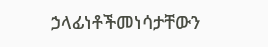ኃላፊነቶችመነሳታቸውን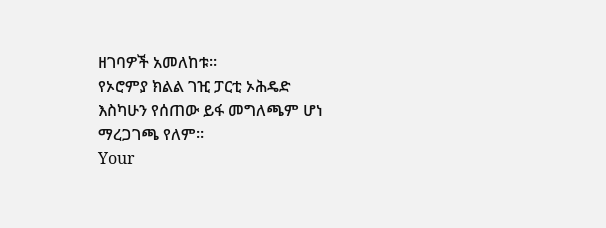ዘገባዎች አመለከቱ።
የኦሮምያ ክልል ገዢ ፓርቲ ኦሕዴድ እስካሁን የሰጠው ይፋ መግለጫም ሆነ ማረጋገጫ የለም።
Your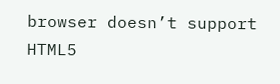browser doesn’t support HTML5